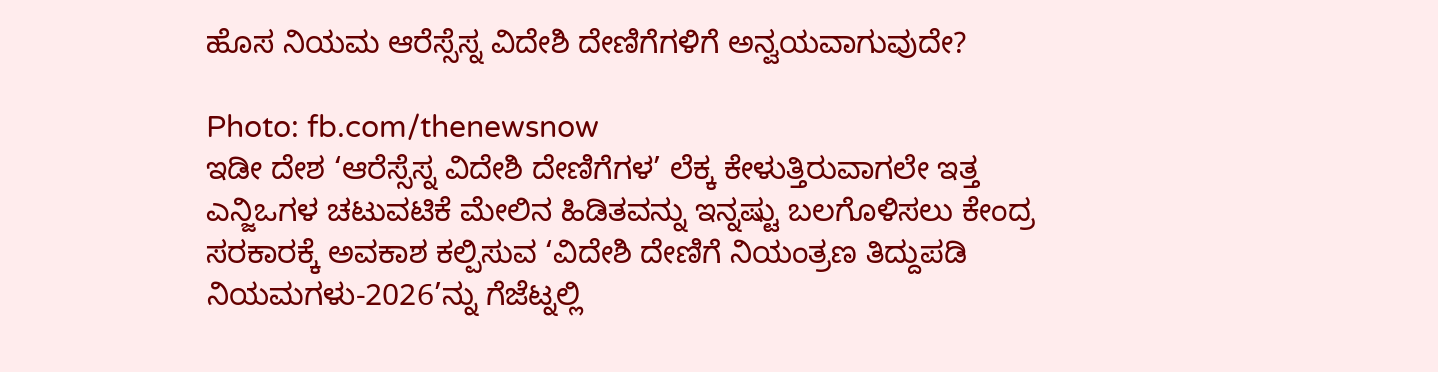ಹೊಸ ನಿಯಮ ಆರೆಸ್ಸೆಸ್ನ ವಿದೇಶಿ ದೇಣಿಗೆಗಳಿಗೆ ಅನ್ವಯವಾಗುವುದೇ?

Photo: fb.com/thenewsnow
ಇಡೀ ದೇಶ ‘ಆರೆಸ್ಸೆಸ್ನ ವಿದೇಶಿ ದೇಣಿಗೆಗಳ’ ಲೆಕ್ಕ ಕೇಳುತ್ತಿರುವಾಗಲೇ ಇತ್ತ ಎನ್ಜಿಒಗಳ ಚಟುವಟಿಕೆ ಮೇಲಿನ ಹಿಡಿತವನ್ನು ಇನ್ನಷ್ಟು ಬಲಗೊಳಿಸಲು ಕೇಂದ್ರ ಸರಕಾರಕ್ಕೆ ಅವಕಾಶ ಕಲ್ಪಿಸುವ ‘ವಿದೇಶಿ ದೇಣಿಗೆ ನಿಯಂತ್ರಣ ತಿದ್ದುಪಡಿ ನಿಯಮಗಳು-2026’ನ್ನು ಗೆಜೆಟ್ನಲ್ಲಿ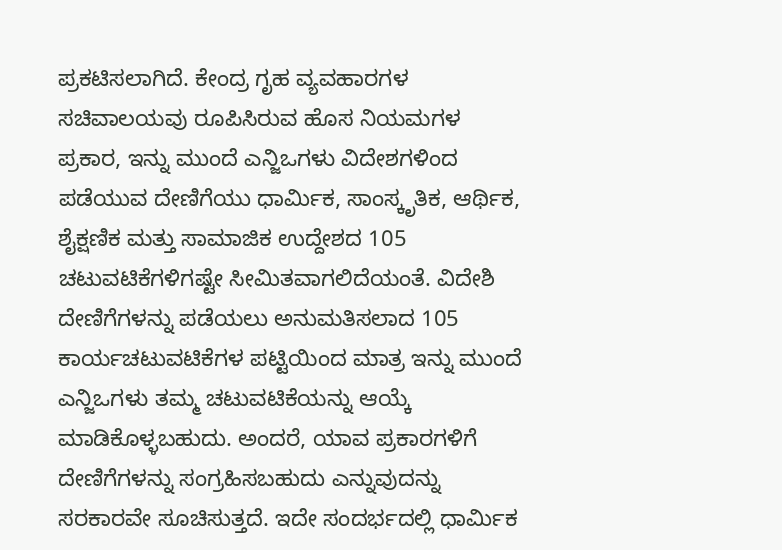ಪ್ರಕಟಿಸಲಾಗಿದೆ. ಕೇಂದ್ರ ಗೃಹ ವ್ಯವಹಾರಗಳ ಸಚಿವಾಲಯವು ರೂಪಿಸಿರುವ ಹೊಸ ನಿಯಮಗಳ ಪ್ರಕಾರ, ಇನ್ನು ಮುಂದೆ ಎನ್ಜಿಒಗಳು ವಿದೇಶಗಳಿಂದ ಪಡೆಯುವ ದೇಣಿಗೆಯು ಧಾರ್ಮಿಕ, ಸಾಂಸ್ಕೃತಿಕ, ಆರ್ಥಿಕ, ಶೈಕ್ಷಣಿಕ ಮತ್ತು ಸಾಮಾಜಿಕ ಉದ್ದೇಶದ 105 ಚಟುವಟಿಕೆಗಳಿಗಷ್ಟೇ ಸೀಮಿತವಾಗಲಿದೆಯಂತೆ. ವಿದೇಶಿ ದೇಣಿಗೆಗಳನ್ನು ಪಡೆಯಲು ಅನುಮತಿಸಲಾದ 105 ಕಾರ್ಯಚಟುವಟಿಕೆಗಳ ಪಟ್ಟಿಯಿಂದ ಮಾತ್ರ ಇನ್ನು ಮುಂದೆ ಎನ್ಜಿಒಗಳು ತಮ್ಮ ಚಟುವಟಿಕೆಯನ್ನು ಆಯ್ಕೆ ಮಾಡಿಕೊಳ್ಳಬಹುದು. ಅಂದರೆ, ಯಾವ ಪ್ರಕಾರಗಳಿಗೆ ದೇಣಿಗೆಗಳನ್ನು ಸಂಗ್ರಹಿಸಬಹುದು ಎನ್ನುವುದನ್ನು ಸರಕಾರವೇ ಸೂಚಿಸುತ್ತದೆ. ಇದೇ ಸಂದರ್ಭದಲ್ಲಿ ಧಾರ್ಮಿಕ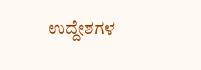ಉದ್ದೇಶಗಳ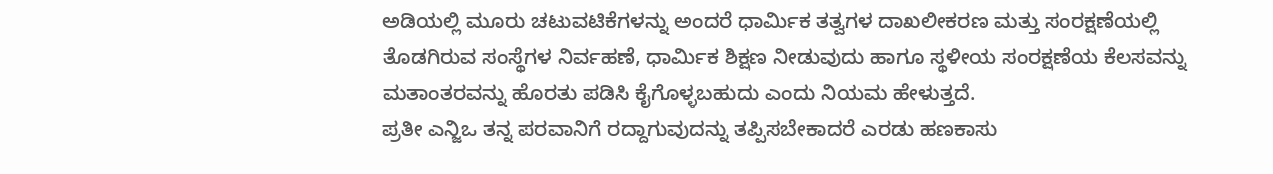ಅಡಿಯಲ್ಲಿ ಮೂರು ಚಟುವಟಿಕೆಗಳನ್ನು ಅಂದರೆ ಧಾರ್ಮಿಕ ತತ್ವಗಳ ದಾಖಲೀಕರಣ ಮತ್ತು ಸಂರಕ್ಷಣೆಯಲ್ಲಿ ತೊಡಗಿರುವ ಸಂಸ್ಥೆಗಳ ನಿರ್ವಹಣೆ, ಧಾರ್ಮಿಕ ಶಿಕ್ಷಣ ನೀಡುವುದು ಹಾಗೂ ಸ್ಥಳೀಯ ಸಂರಕ್ಷಣೆಯ ಕೆಲಸವನ್ನು ಮತಾಂತರವನ್ನು ಹೊರತು ಪಡಿಸಿ ಕೈಗೊಳ್ಳಬಹುದು ಎಂದು ನಿಯಮ ಹೇಳುತ್ತದೆ.
ಪ್ರತೀ ಎನ್ಜಿಒ ತನ್ನ ಪರವಾನಿಗೆ ರದ್ದಾಗುವುದನ್ನು ತಪ್ಪಿಸಬೇಕಾದರೆ ಎರಡು ಹಣಕಾಸು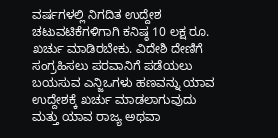ವರ್ಷಗಳಲ್ಲಿ ನಿಗದಿತ ಉದ್ದೇಶ ಚಟುವಟಿಕೆಗಳಿಗಾಗಿ ಕನಿಷ್ಠ 10 ಲಕ್ಷ ರೂ. ಖರ್ಚು ಮಾಡಿರಬೇಕು. ವಿದೇಶಿ ದೇಣಿಗೆ ಸಂಗ್ರಹಿಸಲು ಪರವಾನಿಗೆ ಪಡೆಯಲು ಬಯಸುವ ಎನ್ಜಿಒಗಳು ಹಣವನ್ನು ಯಾವ ಉದ್ದೇಶಕ್ಕೆ ಖರ್ಚು ಮಾಡಲಾಗುವುದು ಮತ್ತು ಯಾವ ರಾಜ್ಯ ಅಥವಾ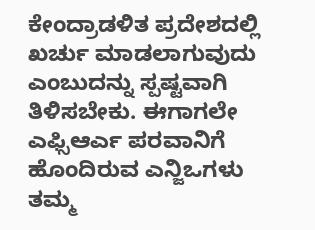ಕೇಂದ್ರಾಡಳಿತ ಪ್ರದೇಶದಲ್ಲಿ ಖರ್ಚು ಮಾಡಲಾಗುವುದು ಎಂಬುದನ್ನು ಸ್ಪಷ್ಟವಾಗಿ ತಿಳಿಸಬೇಕು. ಈಗಾಗಲೇ ಎಫ್ಸಿಆರ್ಎ ಪರವಾನಿಗೆ ಹೊಂದಿರುವ ಎನ್ಜಿಒಗಳು ತಮ್ಮ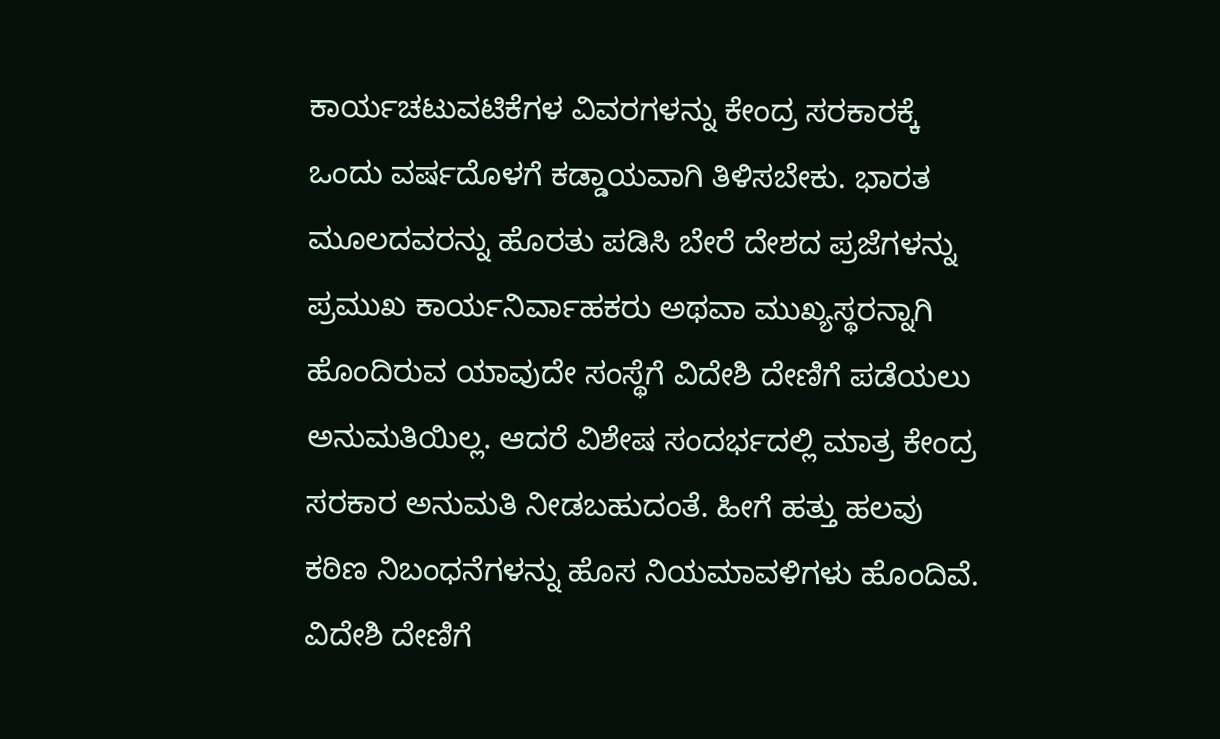ಕಾರ್ಯಚಟುವಟಿಕೆಗಳ ವಿವರಗಳನ್ನು ಕೇಂದ್ರ ಸರಕಾರಕ್ಕೆ ಒಂದು ವರ್ಷದೊಳಗೆ ಕಡ್ಡಾಯವಾಗಿ ತಿಳಿಸಬೇಕು. ಭಾರತ ಮೂಲದವರನ್ನು ಹೊರತು ಪಡಿಸಿ ಬೇರೆ ದೇಶದ ಪ್ರಜೆಗಳನ್ನು ಪ್ರಮುಖ ಕಾರ್ಯನಿರ್ವಾಹಕರು ಅಥವಾ ಮುಖ್ಯಸ್ಥರನ್ನಾಗಿ ಹೊಂದಿರುವ ಯಾವುದೇ ಸಂಸ್ಥೆಗೆ ವಿದೇಶಿ ದೇಣಿಗೆ ಪಡೆಯಲು ಅನುಮತಿಯಿಲ್ಲ. ಆದರೆ ವಿಶೇಷ ಸಂದರ್ಭದಲ್ಲಿ ಮಾತ್ರ ಕೇಂದ್ರ ಸರಕಾರ ಅನುಮತಿ ನೀಡಬಹುದಂತೆ. ಹೀಗೆ ಹತ್ತು ಹಲವು ಕಠಿಣ ನಿಬಂಧನೆಗಳನ್ನು ಹೊಸ ನಿಯಮಾವಳಿಗಳು ಹೊಂದಿವೆ.
ವಿದೇಶಿ ದೇಣಿಗೆ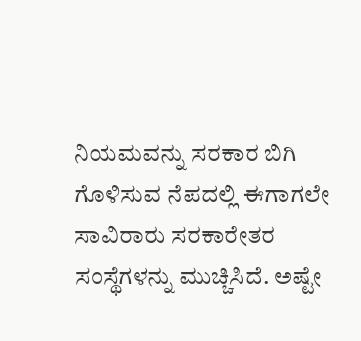ನಿಯಮವನ್ನು ಸರಕಾರ ಬಿಗಿ ಗೊಳಿಸುವ ನೆಪದಲ್ಲಿ ಈಗಾಗಲೇ ಸಾವಿರಾರು ಸರಕಾರೇತರ ಸಂಸ್ಥೆಗಳನ್ನು ಮುಚ್ಚಿಸಿದೆ. ಅಷ್ಟೇ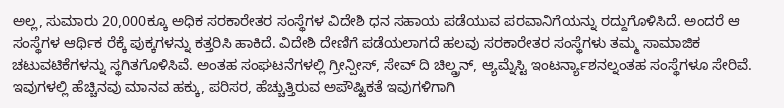ಅಲ್ಲ, ಸುಮಾರು 20,000ಕ್ಕೂ ಅಧಿಕ ಸರಕಾರೇತರ ಸಂಸ್ಥೆಗಳ ವಿದೇಶಿ ಧನ ಸಹಾಯ ಪಡೆಯುವ ಪರವಾನಿಗೆಯನ್ನು ರದ್ದುಗೊಳಿಸಿದೆ. ಅಂದರೆ ಆ ಸಂಸ್ಥೆಗಳ ಆರ್ಥಿಕ ರೆಕ್ಕೆ ಪುಕ್ಕಗಳನ್ನು ಕತ್ತರಿಸಿ ಹಾಕಿದೆ. ವಿದೇಶಿ ದೇಣಿಗೆ ಪಡೆಯಲಾಗದೆ ಹಲವು ಸರಕಾರೇತರ ಸಂಸ್ಥೆಗಳು ತಮ್ಮ ಸಾಮಾಜಿಕ ಚಟುವಟಿಕೆಗಳನ್ನು ಸ್ಥಗಿತಗೊಳಿಸಿವೆ. ಅಂತಹ ಸಂಘಟನೆಗಳಲ್ಲಿ ಗ್ರೀನ್ಪೀಸ್, ಸೇವ್ ದಿ ಚಿಲ್ಡ್ರನ್, ಆ್ಯಮ್ನೆಸ್ಟಿ ಇಂಟರ್ನ್ಯಾಶನಲ್ನಂತಹ ಸಂಸ್ಥೆಗಳೂ ಸೇರಿವೆ. ಇವುಗಳಲ್ಲಿ ಹೆಚ್ಚಿನವು ಮಾನವ ಹಕ್ಕು, ಪರಿಸರ, ಹೆಚ್ಚುತ್ತಿರುವ ಅಪೌಷ್ಟಿಕತೆ ಇವುಗಳಿಗಾಗಿ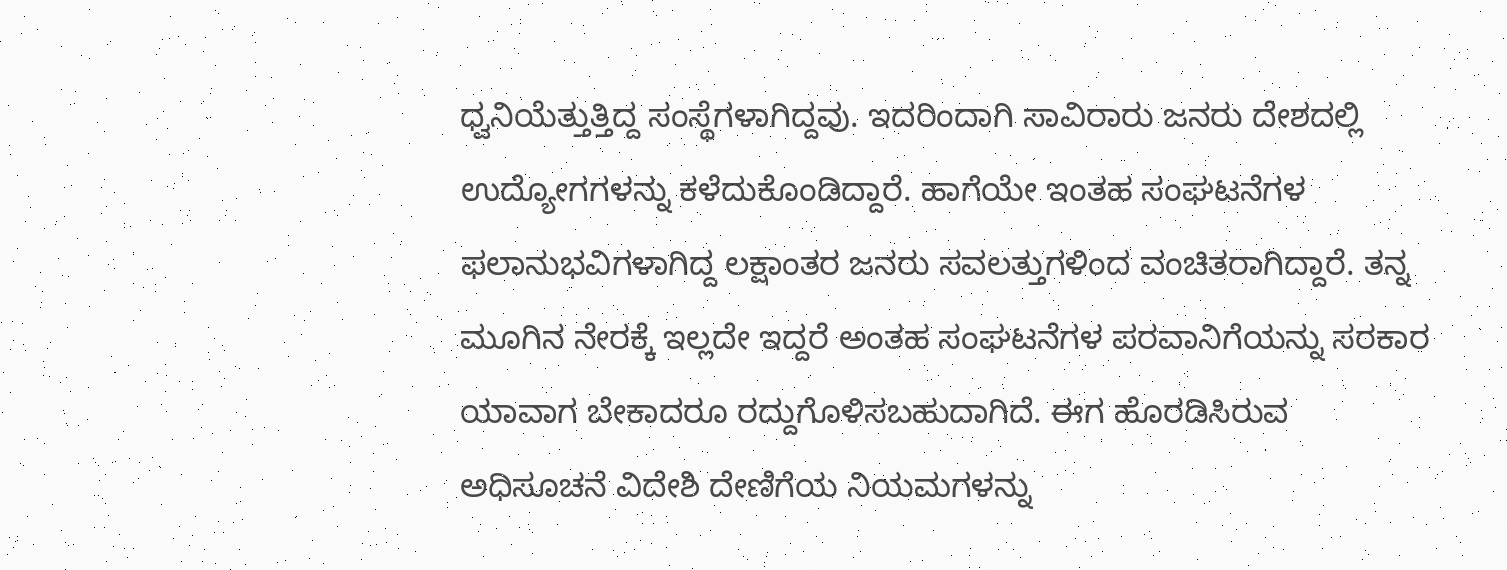ಧ್ವನಿಯೆತ್ತುತ್ತಿದ್ದ ಸಂಸ್ಥೆಗಳಾಗಿದ್ದವು. ಇದರಿಂದಾಗಿ ಸಾವಿರಾರು ಜನರು ದೇಶದಲ್ಲಿ ಉದ್ಯೋಗಗಳನ್ನು ಕಳೆದುಕೊಂಡಿದ್ದಾರೆ. ಹಾಗೆಯೇ ಇಂತಹ ಸಂಘಟನೆಗಳ ಫಲಾನುಭವಿಗಳಾಗಿದ್ದ ಲಕ್ಷಾಂತರ ಜನರು ಸವಲತ್ತುಗಳಿಂದ ವಂಚಿತರಾಗಿದ್ದಾರೆ. ತನ್ನ ಮೂಗಿನ ನೇರಕ್ಕೆ ಇಲ್ಲದೇ ಇದ್ದರೆ ಅಂತಹ ಸಂಘಟನೆಗಳ ಪರವಾನಿಗೆಯನ್ನು ಸರಕಾರ ಯಾವಾಗ ಬೇಕಾದರೂ ರದ್ದುಗೊಳಿಸಬಹುದಾಗಿದೆ. ಈಗ ಹೊರಡಿಸಿರುವ ಅಧಿಸೂಚನೆ ವಿದೇಶಿ ದೇಣಿಗೆಯ ನಿಯಮಗಳನ್ನು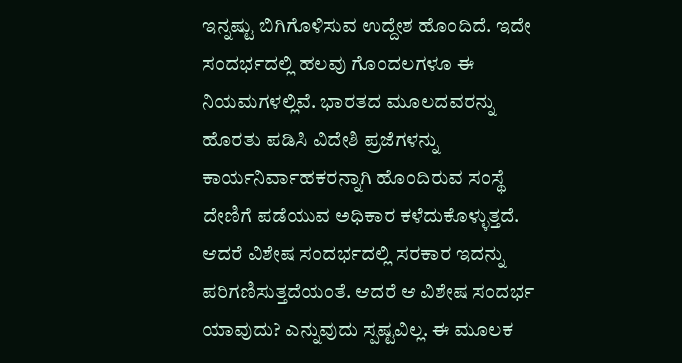ಇನ್ನಷ್ಟು ಬಿಗಿಗೊಳಿಸುವ ಉದ್ದೇಶ ಹೊಂದಿದೆ. ಇದೇ ಸಂದರ್ಭದಲ್ಲಿ ಹಲವು ಗೊಂದಲಗಳೂ ಈ ನಿಯಮಗಳಲ್ಲಿವೆ. ಭಾರತದ ಮೂಲದವರನ್ನು ಹೊರತು ಪಡಿಸಿ ವಿದೇಶಿ ಪ್ರಜೆಗಳನ್ನು ಕಾರ್ಯನಿರ್ವಾಹಕರನ್ನಾಗಿ ಹೊಂದಿರುವ ಸಂಸ್ಥೆ ದೇಣಿಗೆ ಪಡೆಯುವ ಅಧಿಕಾರ ಕಳೆದುಕೊಳ್ಳುತ್ತದೆ. ಆದರೆ ವಿಶೇಷ ಸಂದರ್ಭದಲ್ಲಿ ಸರಕಾರ ಇದನ್ನು ಪರಿಗಣಿಸುತ್ತದೆಯಂತೆ. ಆದರೆ ಆ ವಿಶೇಷ ಸಂದರ್ಭ ಯಾವುದು? ಎನ್ನುವುದು ಸ್ಪಷ್ಟವಿಲ್ಲ. ಈ ಮೂಲಕ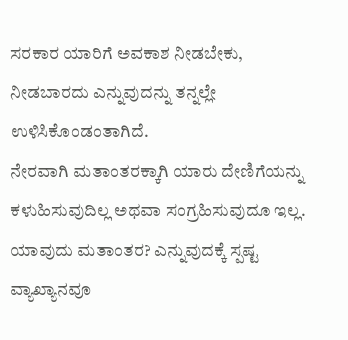ಸರಕಾರ ಯಾರಿಗೆ ಅವಕಾಶ ನೀಡಬೇಕು, ನೀಡಬಾರದು ಎನ್ನುವುದನ್ನು ತನ್ನಲ್ಲೇ ಉಳಿಸಿಕೊಂಡಂತಾಗಿದೆ.
ನೇರವಾಗಿ ಮತಾಂತರಕ್ಕಾಗಿ ಯಾರು ದೇಣಿಗೆಯನ್ನು ಕಳುಹಿಸುವುದಿಲ್ಲ ಅಥವಾ ಸಂಗ್ರಹಿಸುವುದೂ ಇಲ್ಲ. ಯಾವುದು ಮತಾಂತರ? ಎನ್ನುವುದಕ್ಕೆ ಸ್ಪಷ್ಟ ವ್ಯಾಖ್ಯಾನವೂ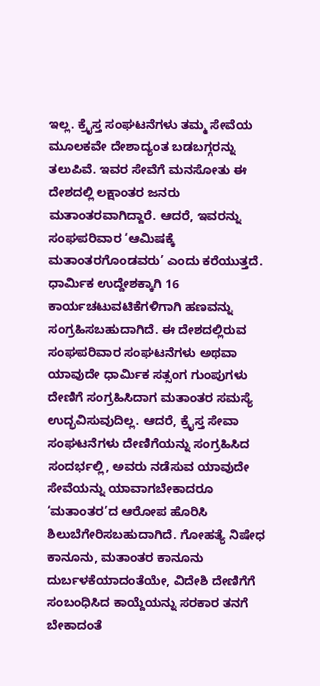ಇಲ್ಲ. ಕ್ರೈಸ್ತ ಸಂಘಟನೆಗಳು ತಮ್ಮ ಸೇವೆಯ ಮೂಲಕವೇ ದೇಶಾದ್ಯಂತ ಬಡಬಗ್ಗರನ್ನು ತಲುಪಿವೆ. ಇವರ ಸೇವೆಗೆ ಮನಸೋತು ಈ ದೇಶದಲ್ಲಿ ಲಕ್ಷಾಂತರ ಜನರು ಮತಾಂತರವಾಗಿದ್ದಾರೆ. ಆದರೆ, ಇವರನ್ನು ಸಂಘಪರಿವಾರ ‘ಆಮಿಷಕ್ಕೆ ಮತಾಂತರಗೊಂಡವರು’ ಎಂದು ಕರೆಯುತ್ತದೆ. ಧಾರ್ಮಿಕ ಉದ್ದೇಶಕ್ಕಾಗಿ 16 ಕಾರ್ಯಚಟುವಟಿಕೆಗಳಿಗಾಗಿ ಹಣವನ್ನು ಸಂಗ್ರಹಿಸಬಹುದಾಗಿದೆ. ಈ ದೇಶದಲ್ಲಿರುವ ಸಂಘಪರಿವಾರ ಸಂಘಟನೆಗಳು ಅಥವಾ ಯಾವುದೇ ಧಾರ್ಮಿಕ ಸತ್ಸಂಗ ಗುಂಪುಗಳು ದೇಣಿಗೆ ಸಂಗ್ರಹಿಸಿದಾಗ ಮತಾಂತರ ಸಮಸ್ಯೆ ಉದ್ಭವಿಸುವುದಿಲ್ಲ. ಆದರೆ, ಕ್ರೈಸ್ತ ಸೇವಾ ಸಂಘಟನೆಗಳು ದೇಣಿಗೆಯನ್ನು ಸಂಗ್ರಹಿಸಿದ ಸಂದರ್ಭಲ್ಲಿ, ಅವರು ನಡೆಸುವ ಯಾವುದೇ ಸೇವೆಯನ್ನು ಯಾವಾಗಬೇಕಾದರೂ ‘ಮತಾಂತರ’ದ ಆರೋಪ ಹೊರಿಸಿ ಶಿಲುಬೆಗೇರಿಸಬಹುದಾಗಿದೆ. ಗೋಹತ್ಯೆ ನಿಷೇಧ ಕಾನೂನು, ಮತಾಂತರ ಕಾನೂನು ದುರ್ಬಳಕೆಯಾದಂತೆಯೇ, ವಿದೇಶಿ ದೇಣಿಗೆಗೆ ಸಂಬಂಧಿಸಿದ ಕಾಯ್ದೆಯನ್ನು ಸರಕಾರ ತನಗೆ ಬೇಕಾದಂತೆ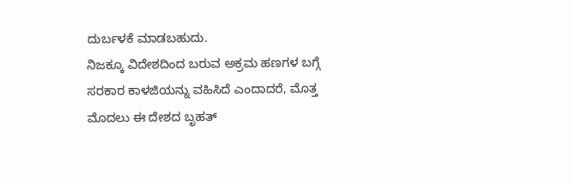ದುರ್ಬಳಕೆ ಮಾಡಬಹುದು.
ನಿಜಕ್ಕೂ ವಿದೇಶದಿಂದ ಬರುವ ಅಕ್ರಮ ಹಣಗಳ ಬಗ್ಗೆ ಸರಕಾರ ಕಾಳಜಿಯನ್ನು ವಹಿಸಿದೆ ಎಂದಾದರೆ, ಮೊತ್ತ ಮೊದಲು ಈ ದೇಶದ ಬೃಹತ್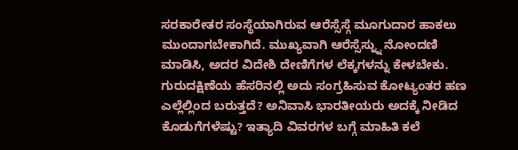ಸರಕಾರೇತರ ಸಂಸ್ಥೆಯಾಗಿರುವ ಆರೆಸ್ಸೆಸ್ಗೆ ಮೂಗುದಾರ ಹಾಕಲು ಮುಂದಾಗಬೇಕಾಗಿದೆ. ಮುಖ್ಯವಾಗಿ ಆರೆಸ್ಸೆಸ್ನ್ನು ನೋಂದಣಿ ಮಾಡಿಸಿ, ಅದರ ವಿದೇಶಿ ದೇಣಿಗೆಗಳ ಲೆಕ್ಕಗಳನ್ನು ಕೇಳಬೇಕು. ಗುರುದಕ್ಷಿಣೆಯ ಹೆಸರಿನಲ್ಲಿ ಅದು ಸಂಗ್ರಹಿಸುವ ಕೋಟ್ಯಂತರ ಹಣ ಎಲ್ಲೆಲ್ಲಿಂದ ಬರುತ್ತದೆ? ಅನಿವಾಸಿ ಭಾರತೀಯರು ಅದಕ್ಕೆ ನೀಡಿದ ಕೊಡುಗೆಗಳೆಷ್ಟು? ಇತ್ಯಾದಿ ವಿವರಗಳ ಬಗ್ಗೆ ಮಾಹಿತಿ ಕಲೆ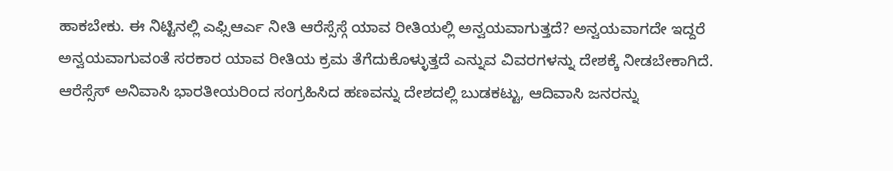ಹಾಕಬೇಕು. ಈ ನಿಟ್ಟಿನಲ್ಲಿ ಎಫ್ಸಿಆರ್ಎ ನೀತಿ ಆರೆಸ್ಸೆಸ್ಗೆ ಯಾವ ರೀತಿಯಲ್ಲಿ ಅನ್ವಯವಾಗುತ್ತದೆ? ಅನ್ವಯವಾಗದೇ ಇದ್ದರೆ ಅನ್ವಯವಾಗುವಂತೆ ಸರಕಾರ ಯಾವ ರೀತಿಯ ಕ್ರಮ ತೆಗೆದುಕೊಳ್ಳುತ್ತದೆ ಎನ್ನುವ ವಿವರಗಳನ್ನು ದೇಶಕ್ಕೆ ನೀಡಬೇಕಾಗಿದೆ. ಆರೆಸ್ಸೆಸ್ ಅನಿವಾಸಿ ಭಾರತೀಯರಿಂದ ಸಂಗ್ರಹಿಸಿದ ಹಣವನ್ನು ದೇಶದಲ್ಲಿ ಬುಡಕಟ್ಟು, ಆದಿವಾಸಿ ಜನರನ್ನು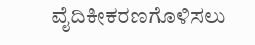ವೈದಿಕೀಕರಣಗೊಳಿಸಲು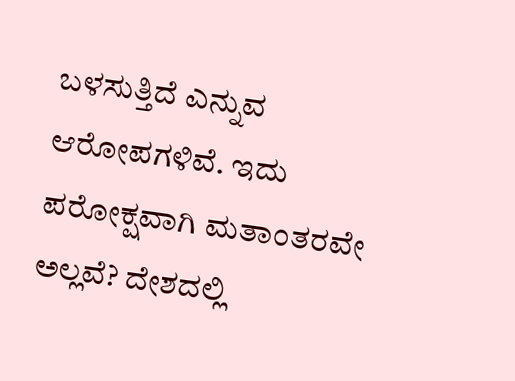ಬಳಸುತ್ತಿದೆ ಎನ್ನುವ ಆರೋಪಗಳಿವೆ. ಇದು ಪರೋಕ್ಷವಾಗಿ ಮತಾಂತರವೇ ಅಲ್ಲವೆ? ದೇಶದಲ್ಲಿ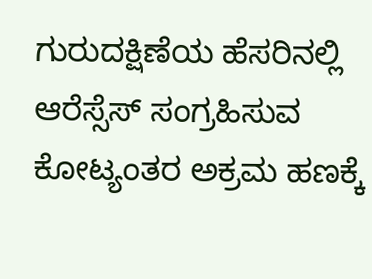ಗುರುದಕ್ಷಿಣೆಯ ಹೆಸರಿನಲ್ಲಿ ಆರೆಸ್ಸೆಸ್ ಸಂಗ್ರಹಿಸುವ ಕೋಟ್ಯಂತರ ಅಕ್ರಮ ಹಣಕ್ಕೆ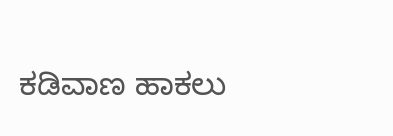ಕಡಿವಾಣ ಹಾಕಲು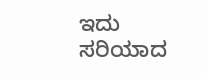ಇದು ಸರಿಯಾದ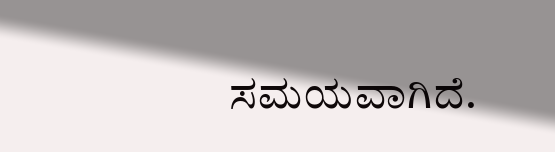ಸಮಯವಾಗಿದೆ.